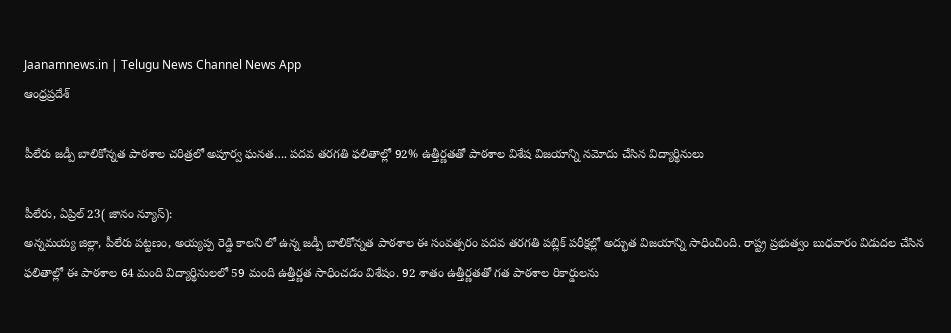Jaanamnews.in | Telugu News Channel News App
ఆంధ్రప్రదేశ్

పీలేరు జడ్పీ బాలికోన్నత పాఠశాల చరిత్రలో అపూర్వ ఘనత…. పదవ తరగతి ఫలితాల్లో 92% ఉత్తీర్ణతతో పాఠశాల విశేష విజయాన్ని నమోదు చేసిన విద్యార్థినులు

పీలేరు, ఏప్రిల్ 23( జానం న్యూస్):
అన్నమయ్య జిల్లా, పీలేరు పట్టణం, అయ్యప్ప రెడ్డి కాలని లో ఉన్న జడ్పీ బాలికోన్నత పాఠశాల ఈ సంవత్సరం పదవ తరగతి పబ్లిక్ పరీక్షల్లో అద్భుత విజయాన్ని సాధించింది. రాష్ట్ర ప్రభుత్వం బుధవారం విడుదల చేసిన ఫలితాల్లో ఈ పాఠశాల 64 మంది విద్యార్థినులలో 59 మంది ఉత్తీర్ణత సాధించడం విశేషం. 92 శాతం ఉత్తీర్ణతతో గత పాఠశాల రికార్డులను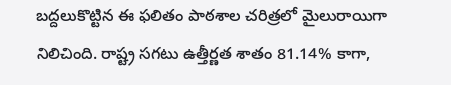బద్దలుకొట్టిన ఈ ఫలితం పాఠశాల చరిత్రలో మైలురాయిగా నిలిచింది. రాష్ట్ర సగటు ఉత్తీర్ణత శాతం 81.14% కాగా,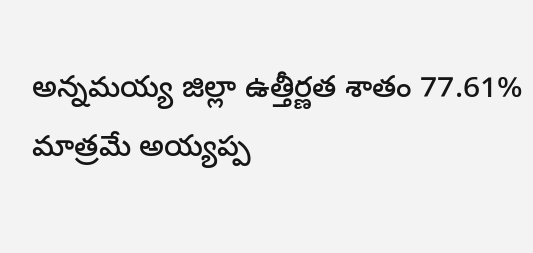అన్నమయ్య జిల్లా ఉత్తీర్ణత శాతం 77.61% మాత్రమే అయ్యప్ప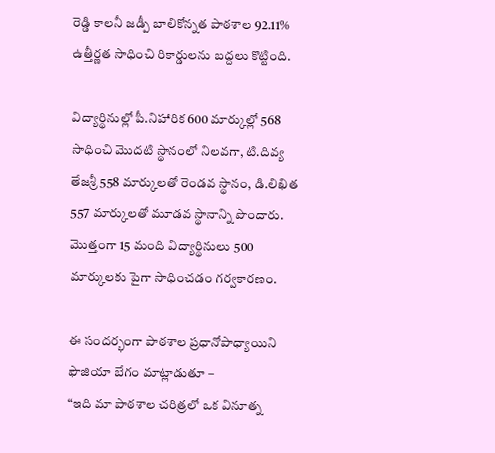రెడ్డి కాలనీ జడ్పీ బాలికోన్నత పాఠశాల 92.11% ఉత్తీర్ణత సాధించి రికార్డులను బద్దలు కొట్టింది.

విద్యార్థినుల్లో పీ.నిహారిక 600 మార్కుల్లో 568 సాధించి మొదటి స్థానంలో నిలవగా, టి.దివ్య తేజశ్రీ 558 మార్కులతో రెండవ స్థానం, డి.లిఖిత 557 మార్కులతో మూడవ స్థానాన్ని పొందారు. మొత్తంగా 15 మంది విద్యార్థినులు 500 మార్కులకు పైగా సాధించడం గర్వకారణం.

ఈ సందర్భంగా పాఠశాల ప్రధానోపాధ్యాయిని ఫౌజియా బేగం మాట్లాడుతూ –
“ఇది మా పాఠశాల చరిత్రలో ఒక వినూత్న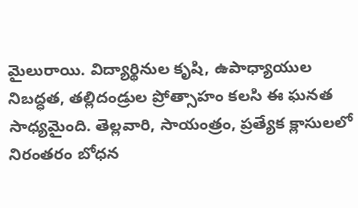మైలురాయి. విద్యార్థినుల కృషి, ఉపాధ్యాయుల నిబద్ధత, తల్లిదండ్రుల ప్రోత్సాహం కలసి ఈ ఘనత సాధ్యమైంది. తెల్లవారి, సాయంత్రం, ప్రత్యేక క్లాసులలో నిరంతరం బోధన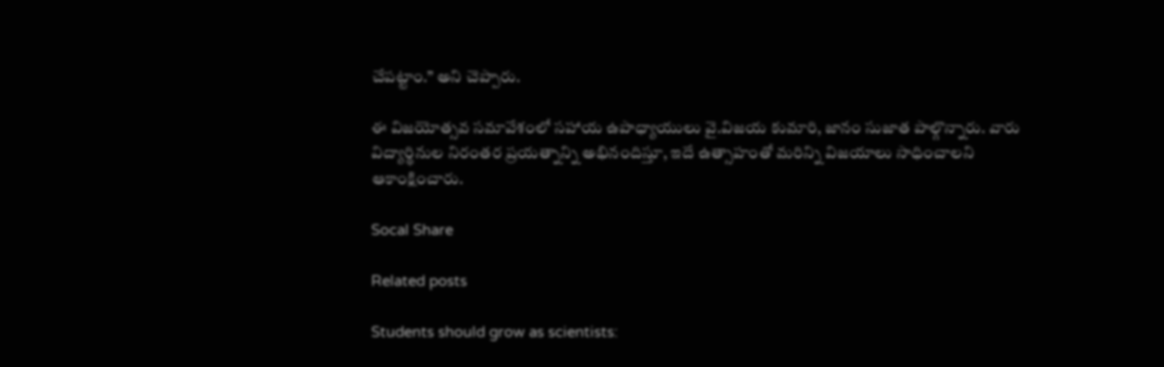చేపట్టాం.” అని చెప్పారు.

ఈ విజయోత్సవ సమావేశంలో సహాయ ఉపాధ్యాయులు వై.విజయ కుమారి, జానం సుజాత పాల్గొన్నారు. వారు విద్యార్థినుల నిరంతర ప్రయత్నాన్ని అభినందిస్తూ, ఇదే ఉత్సాహంతో మరిన్ని విజయాలు సాధించాలని ఆకాంక్షించారు.

Socal Share

Related posts

Students should grow as scientists: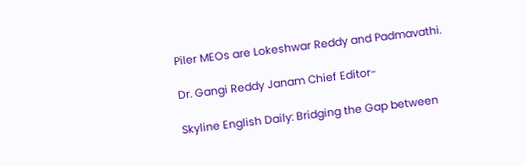Piler MEOs are Lokeshwar Reddy and Padmavathi.

Dr. Gangi Reddy Janam Chief Editor-

Skyline English Daily: Bridging the Gap between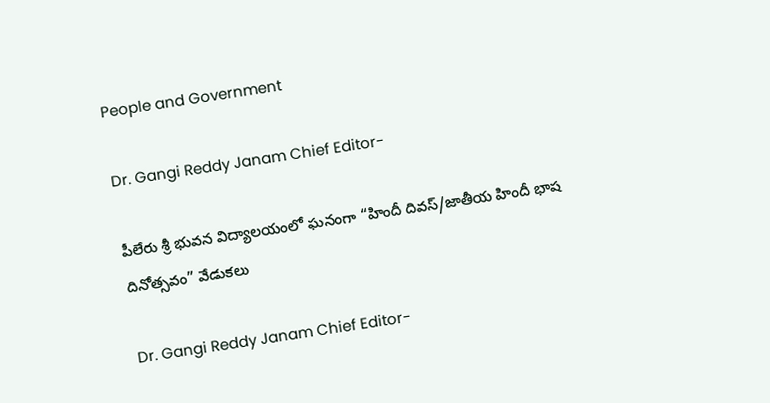People and Government

Dr. Gangi Reddy Janam Chief Editor-

పీలేరు శ్రీ భువన విద్యాలయంలో ఘనంగా “హిందీ దివస్/జాతీయ హిందీ భాష దినోత్సవం” వేడుకలు

Dr. Gangi Reddy Janam Chief Editor-